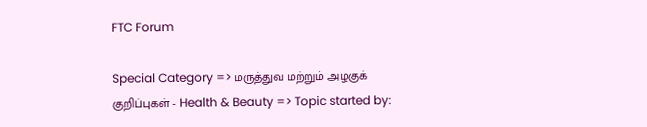FTC Forum

Special Category => மருத்துவ மற்றும் அழகுக் குறிப்புகள் - Health & Beauty => Topic started by: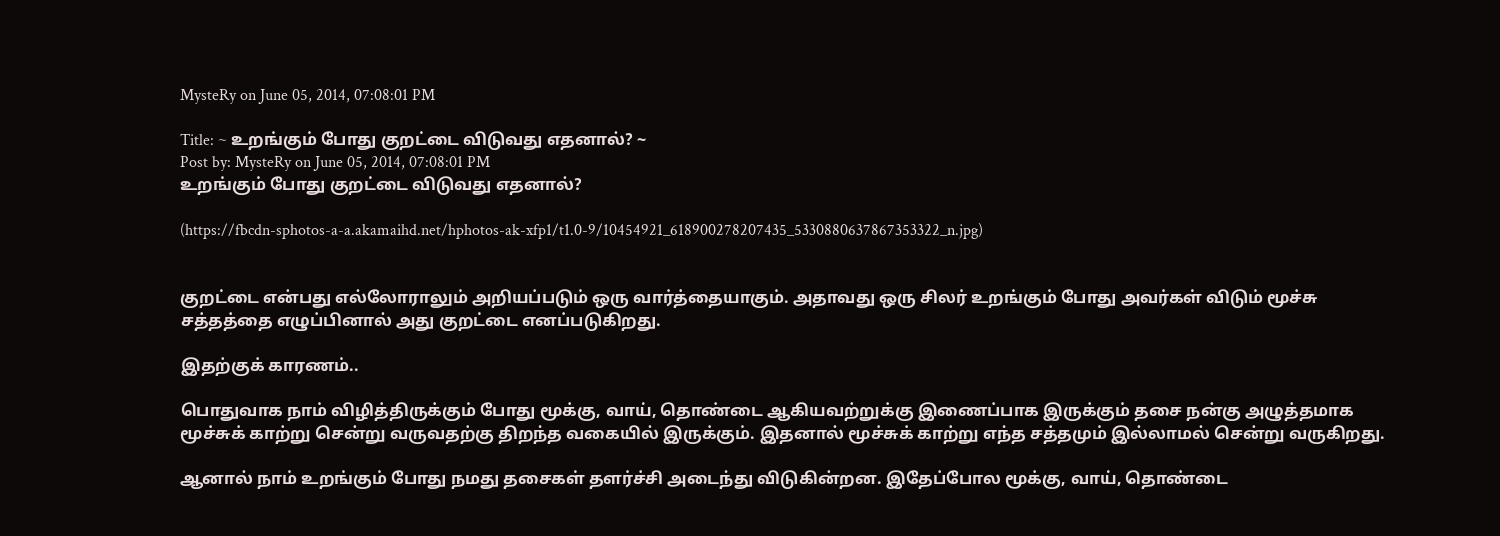MysteRy on June 05, 2014, 07:08:01 PM

Title: ~ உறங்கும் போது குறட்டை விடுவது எதனால்? ~
Post by: MysteRy on June 05, 2014, 07:08:01 PM
உறங்கும் போது குறட்டை விடுவது எதனால்?

(https://fbcdn-sphotos-a-a.akamaihd.net/hphotos-ak-xfp1/t1.0-9/10454921_618900278207435_5330880637867353322_n.jpg)


குறட்டை என்பது எல்லோராலும் அறியப்படும் ஒரு வார்த்தையாகும். அதாவது ஒரு சிலர் உறங்கும் போது அவர்கள் விடும் மூச்சு சத்தத்தை எழுப்பினால் அது குறட்டை எனப்படுகிறது.

இதற்குக் காரணம்..

பொதுவாக நாம் விழித்திருக்கும் போது மூக்கு, வாய், தொண்டை ஆகியவற்றுக்கு இணைப்பாக இருக்கும் தசை நன்கு அழுத்தமாக மூச்சுக் காற்று சென்று வருவதற்கு திறந்த வகையில் இருக்கும். இதனால் மூச்சுக் காற்று எந்த சத்தமும் இல்லாமல் சென்று வருகிறது.

ஆனால் நாம் உறங்கும் போது நமது தசைகள் தளர்ச்சி அடைந்து விடுகின்றன. இதேப்போல மூக்கு, வாய், தொண்டை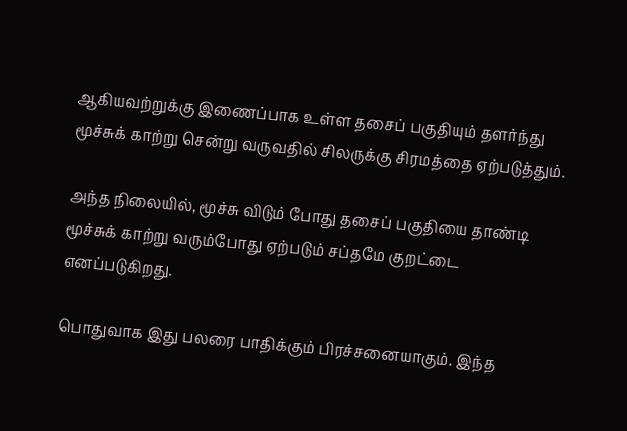ஆகியவற்றுக்கு இணைப்பாக உள்ள தசைப் பகுதியும் தளர்ந்து மூச்சுக் காற்று சென்று வருவதில் சிலருக்கு சிரமத்தை ஏற்படுத்தும்.

அந்த நிலையில், மூச்சு விடும் போது தசைப் பகுதியை தாண்டி மூச்சுக் காற்று வரும்போது ஏற்படும் சப்தமே குறட்டை எனப்படுகிறது.

பொதுவாக இது பலரை பாதிக்கும் பிரச்சனையாகும். இந்த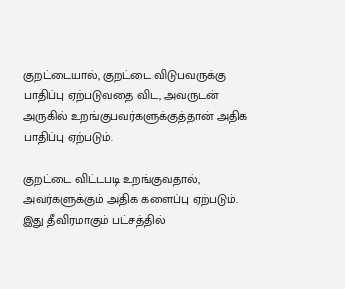குறட்டையால், குறட்டை விடுபவருக்கு பாதிப்பு ஏற்படுவதை விட, அவருடன் அருகில் உறங்குபவர்களுக்குத்தான் அதிக பாதிப்பு ஏற்படும்.

குறட்டை விட்டபடி உறங்குவதால், அவர்களுக்கும் அதிக களைப்பு ஏற்படும். இது தீவிரமாகும் பட்சத்தில்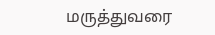மருத்துவரை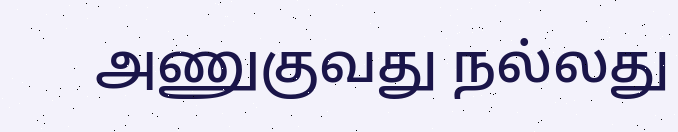அணுகுவது நல்லது